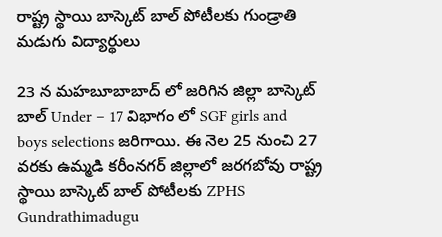రాష్ట్ర స్థాయి బాస్కెట్ బాల్ పోటీలకు గుండ్రాతి మడుగు విద్యార్థులు

23 న మహబూబాబాద్ లో జరిగిన జిల్లా బాస్కెట్ బాల్ Under – 17 విభాగం లో SGF girls and boys selections జరిగాయి. ఈ నెల 25 నుంచి 27 వరకు ఉమ్మడి కరీంనగర్ జిల్లాలో జరగబోవు రాష్ట్ర స్థాయి బాస్కెట్ బాల్ పోటీలకు ZPHS Gundrathimadugu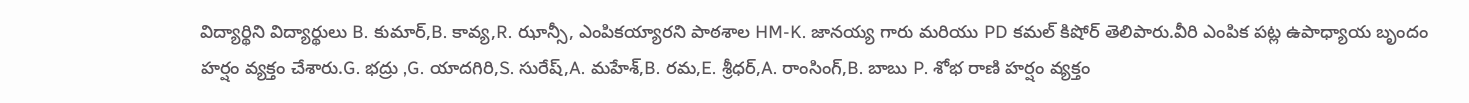విద్యార్థిని విద్యార్థులు B. కుమార్,B. కావ్య,R. ఝాన్సీ, ఎంపికయ్యారని పాఠశాల HM-K. జానయ్య గారు మరియు PD కమల్ కిషోర్ తెలిపారు.వీరి ఎంపిక పట్ల ఉపాధ్యాయ బృందం హర్షం వ్యక్తం చేశారు.G. భద్రు ,G. యాదగిరి,S. సురేష్,A. మహేశ్,B. రమ,E. శ్రీధర్,A. రాంసింగ్,B. బాబు P. శోభ రాణి హర్షం వ్యక్తం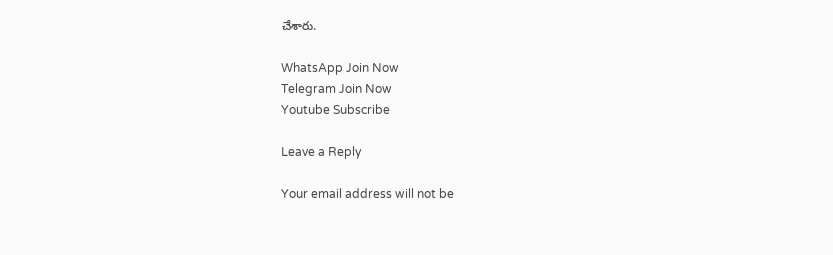చేశారు.

WhatsApp Join Now
Telegram Join Now
Youtube Subscribe

Leave a Reply

Your email address will not be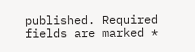published. Required fields are marked *